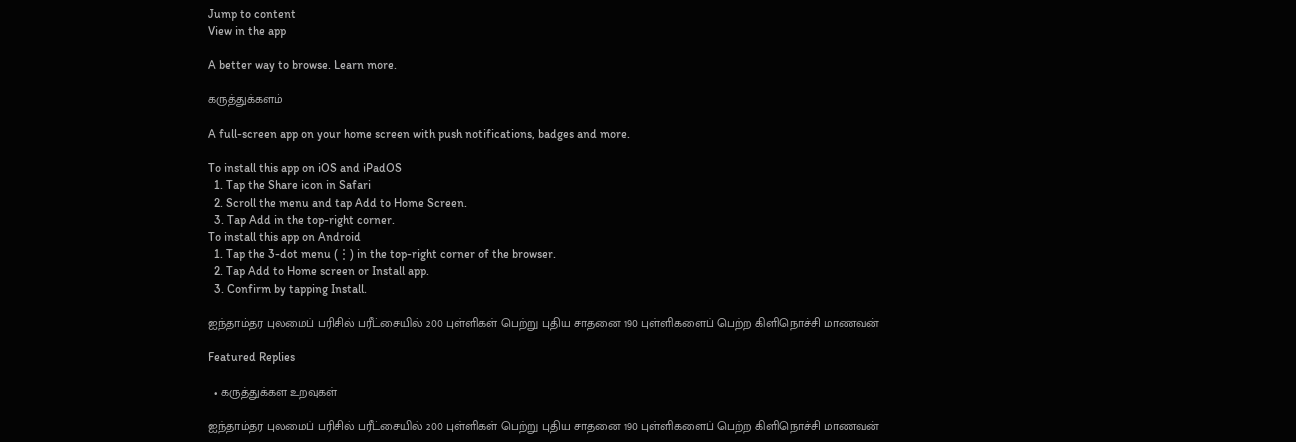Jump to content
View in the app

A better way to browse. Learn more.

கருத்துக்களம்

A full-screen app on your home screen with push notifications, badges and more.

To install this app on iOS and iPadOS
  1. Tap the Share icon in Safari
  2. Scroll the menu and tap Add to Home Screen.
  3. Tap Add in the top-right corner.
To install this app on Android
  1. Tap the 3-dot menu (⋮) in the top-right corner of the browser.
  2. Tap Add to Home screen or Install app.
  3. Confirm by tapping Install.

ஐந்தாம்தர புலமைப் பரிசில் பரீட்சையில் 200 புள்ளிகள் பெற்று புதிய சாதனை 190 புள்ளிகளைப் பெற்ற கிளிநொச்சி மாணவன்

Featured Replies

  • கருத்துக்கள உறவுகள்

ஐந்தாம்தர புலமைப் பரிசில் பரீட்சையில் 200 புள்ளிகள் பெற்று புதிய சாதனை 190 புள்ளிகளைப் பெற்ற கிளிநொச்சி மாணவன்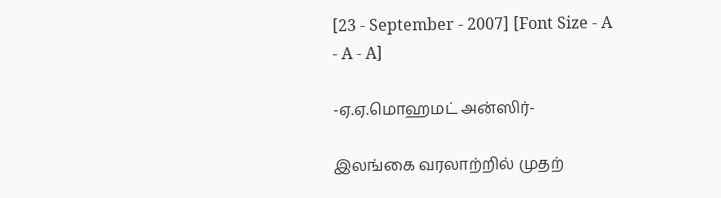[23 - September - 2007] [Font Size - A - A - A]

-ஏ.ஏ.மொஹமட் அன்ஸிர்-

இலங்கை வரலாற்றில் முதற்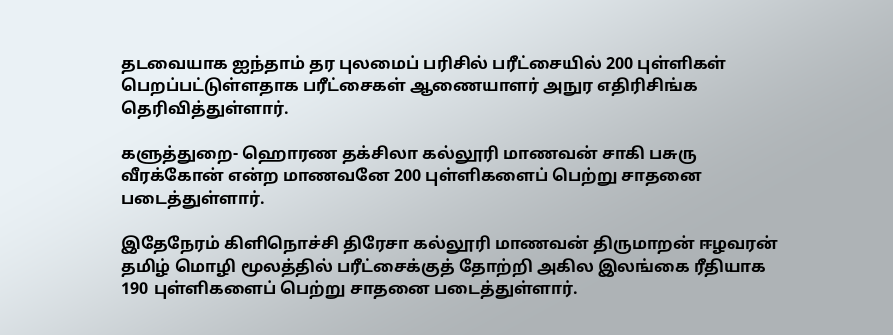தடவையாக ஐந்தாம் தர புலமைப் பரிசில் பரீட்சையில் 200 புள்ளிகள் பெறப்பட்டுள்ளதாக பரீட்சைகள் ஆணையாளர் அநுர எதிரிசிங்க தெரிவித்துள்ளார்.

களுத்துறை- ஹொரண தக்சிலா கல்லூரி மாணவன் சாகி பசுரு வீரக்கோன் என்ற மாணவனே 200 புள்ளிகளைப் பெற்று சாதனை படைத்துள்ளார்.

இதேநேரம் கிளிநொச்சி திரேசா கல்லூரி மாணவன் திருமாறன் ஈழவரன் தமிழ் மொழி மூலத்தில் பரீட்சைக்குத் தோற்றி அகில இலங்கை ரீதியாக 190 புள்ளிகளைப் பெற்று சாதனை படைத்துள்ளார்.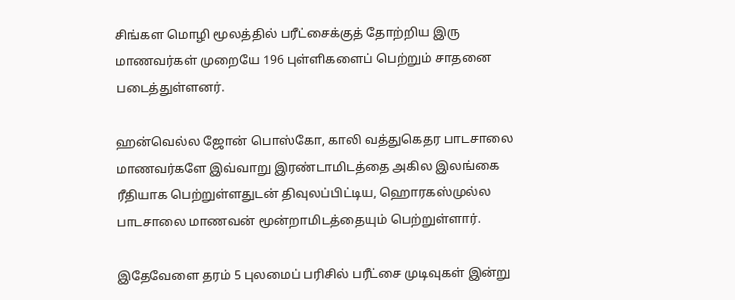சிங்கள மொழி மூலத்தில் பரீட்சைக்குத் தோற்றிய இரு மாணவர்கள் முறையே 196 புள்ளிகளைப் பெற்றும் சாதனை படைத்துள்ளனர்.

ஹன்வெல்ல ஜோன் பொஸ்கோ, காலி வத்துகெதர பாடசாலை மாணவர்களே இவ்வாறு இரண்டாமிடத்தை அகில இலங்கை ரீதியாக பெற்றுள்ளதுடன் திவுலப்பிட்டிய, ஹொரகஸ்முல்ல பாடசாலை மாணவன் மூன்றாமிடத்தையும் பெற்றுள்ளார்.

இதேவேளை தரம் 5 புலமைப் பரிசில் பரீட்சை முடிவுகள் இன்று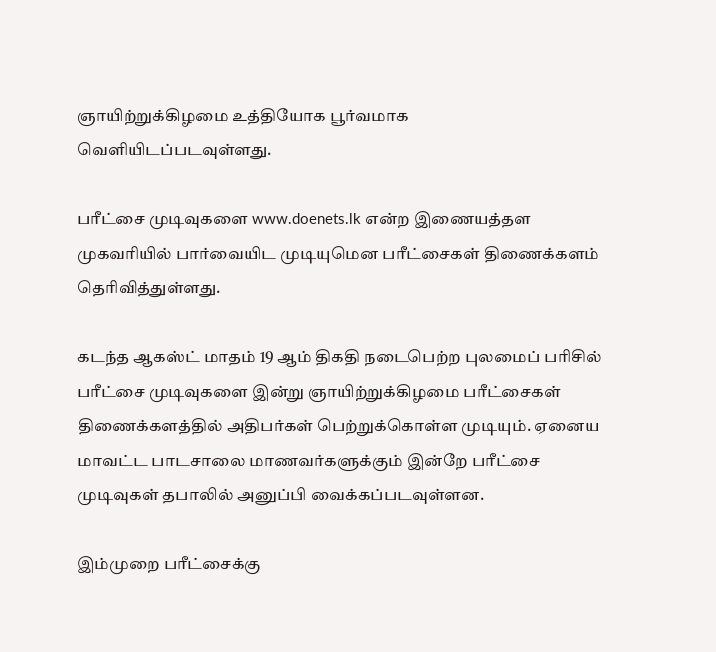ஞாயிற்றுக்கிழமை உத்தியோக பூர்வமாக வெளியிடப்படவுள்ளது.

பரீட்சை முடிவுகளை www.doenets.lk என்ற இணையத்தள முகவரியில் பார்வையிட முடியுமென பரீட்சைகள் திணைக்களம் தெரிவித்துள்ளது.

கடந்த ஆகஸ்ட் மாதம் 19 ஆம் திகதி நடைபெற்ற புலமைப் பரிசில் பரீட்சை முடிவுகளை இன்று ஞாயிற்றுக்கிழமை பரீட்சைகள் திணைக்களத்தில் அதிபர்கள் பெற்றுக்கொள்ள முடியும். ஏனைய மாவட்ட பாடசாலை மாணவர்களுக்கும் இன்றே பரீட்சை முடிவுகள் தபாலில் அனுப்பி வைக்கப்படவுள்ளன.

இம்முறை பரீட்சைக்கு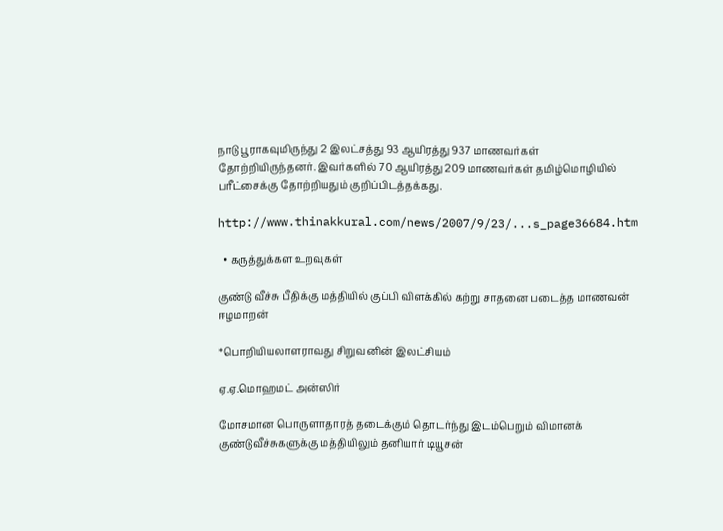நாடு பூராகவுமிருந்து 2 இலட்சத்து 93 ஆயிரத்து 937 மாணவர்கள் தோற்றியிருந்தனர். இவர்களில் 70 ஆயிரத்து 209 மாணவர்கள் தமிழ்மொழியில் பரீட்சைக்கு தோற்றியதும் குறிப்பிடத்தக்கது.

http://www.thinakkural.com/news/2007/9/23/...s_page36684.htm

  • கருத்துக்கள உறவுகள்

குண்டு வீச்சு பீதிக்கு மத்தியில் குப்பி விளக்கில் கற்று சாதனை படைத்த மாணவன் ஈழமாறன்

*பொறியியலாளராவது சிறுவனின் இலட்சியம்

ஏ.ஏ.மொஹமட் அன்ஸிர்

மோசமான பொருளாதாரத் தடைக்கும் தொடர்ந்து இடம்பெறும் விமானக் குண்டுவீச்சுகளுக்கு மத்தியிலும் தனியார் டியூசன்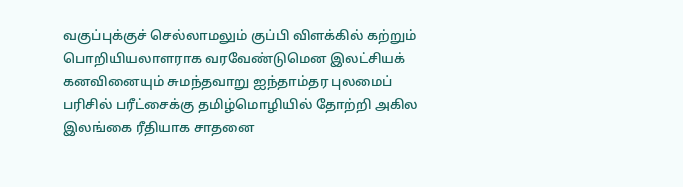வகுப்புக்குச் செல்லாமலும் குப்பி விளக்கில் கற்றும் பொறியியலாளராக வரவேண்டுமென இலட்சியக் கனவினையும் சுமந்தவாறு ஐந்தாம்தர புலமைப் பரிசில் பரீட்சைக்கு தமிழ்மொழியில் தோற்றி அகில இலங்கை ரீதியாக சாதனை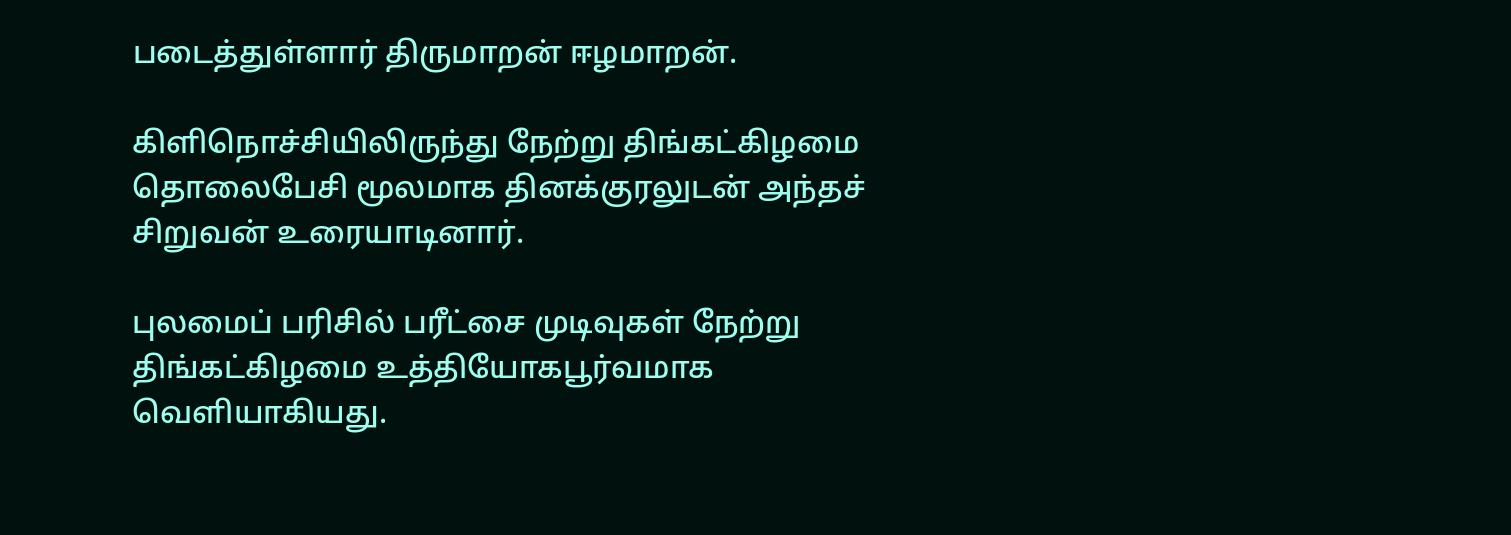படைத்துள்ளார் திருமாறன் ஈழமாறன்.

கிளிநொச்சியிலிருந்து நேற்று திங்கட்கிழமை தொலைபேசி மூலமாக தினக்குரலுடன் அந்தச் சிறுவன் உரையாடினார்.

புலமைப் பரிசில் பரீட்சை முடிவுகள் நேற்று திங்கட்கிழமை உத்தியோகபூர்வமாக வெளியாகியது.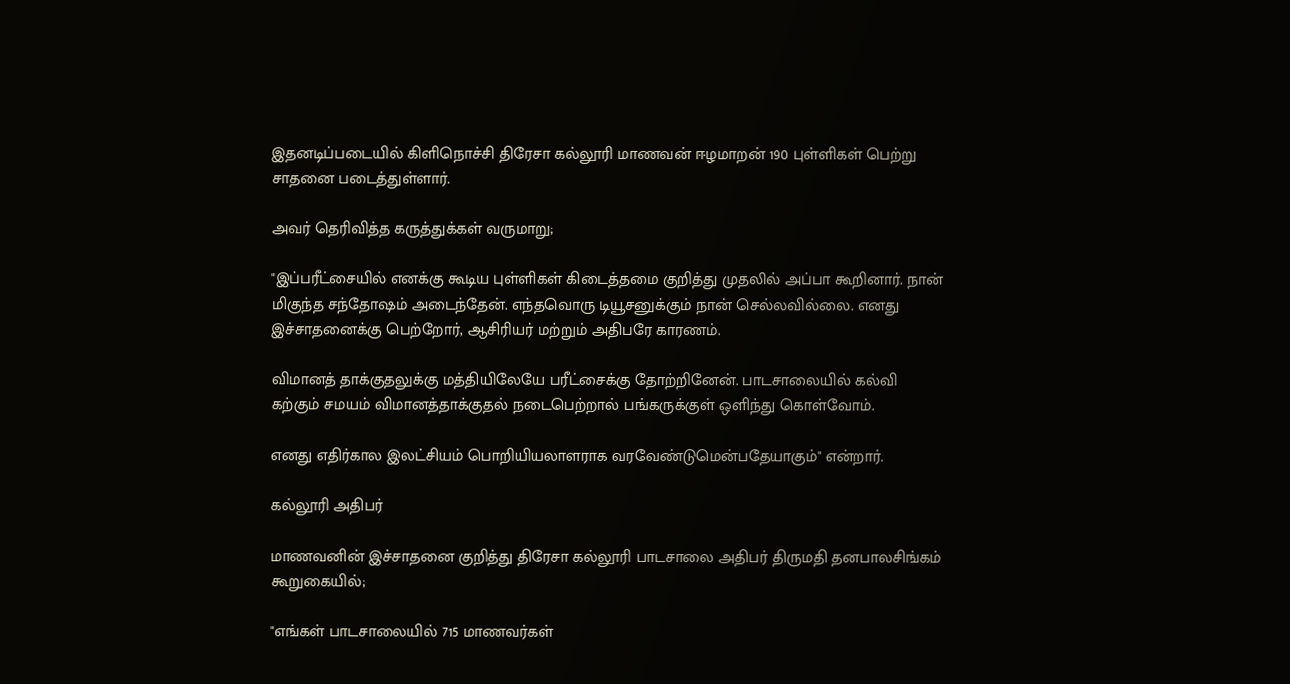இதனடிப்படையில் கிளிநொச்சி திரேசா கல்லூரி மாணவன் ஈழமாறன் 190 புள்ளிகள் பெற்று சாதனை படைத்துள்ளார்.

அவர் தெரிவித்த கருத்துக்கள் வருமாறு;

"இப்பரீட்சையில் எனக்கு கூடிய புள்ளிகள் கிடைத்தமை குறித்து முதலில் அப்பா கூறினார். நான் மிகுந்த சந்தோஷம் அடைந்தேன். எந்தவொரு டியூசனுக்கும் நான் செல்லவில்லை. எனது இச்சாதனைக்கு பெற்றோர், ஆசிரியர் மற்றும் அதிபரே காரணம்.

விமானத் தாக்குதலுக்கு மத்தியிலேயே பரீட்சைக்கு தோற்றினேன். பாடசாலையில் கல்வி கற்கும் சமயம் விமானத்தாக்குதல் நடைபெற்றால் பங்கருக்குள் ஒளிந்து கொள்வோம்.

எனது எதிர்கால இலட்சியம் பொறியியலாளராக வரவேண்டுமென்பதேயாகும்" என்றார்.

கல்லூரி அதிபர்

மாணவனின் இச்சாதனை குறித்து திரேசா கல்லூரி பாடசாலை அதிபர் திருமதி தனபாலசிங்கம் கூறுகையில்;

"எங்கள் பாடசாலையில் 715 மாணவர்கள்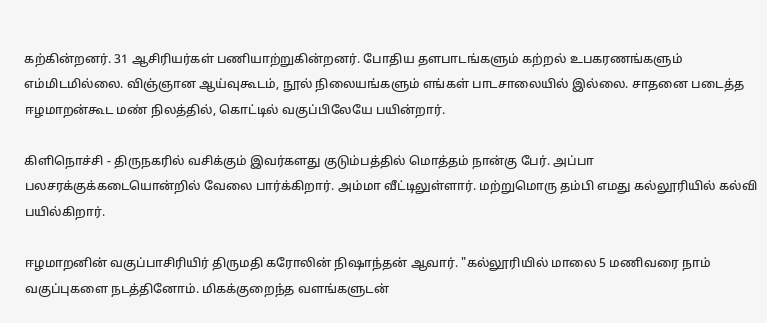கற்கின்றனர். 31 ஆசிரியர்கள் பணியாற்றுகின்றனர். போதிய தளபாடங்களும் கற்றல் உபகரணங்களும் எம்மிடமில்லை. விஞ்ஞான ஆய்வுகூடம், நூல் நிலையங்களும் எங்கள் பாடசாலையில் இல்லை. சாதனை படைத்த ஈழமாறன்கூட மண் நிலத்தில், கொட்டில் வகுப்பிலேயே பயின்றார்.

கிளிநொச்சி - திருநகரில் வசிக்கும் இவர்களது குடும்பத்தில் மொத்தம் நான்கு பேர். அப்பா பலசரக்குக்கடையொன்றில் வேலை பார்க்கிறார். அம்மா வீட்டிலுள்ளார். மற்றுமொரு தம்பி எமது கல்லூரியில் கல்வி பயில்கிறார்.

ஈழமாறனின் வகுப்பாசிரியிர் திருமதி கரோலின் நிஷாந்தன் ஆவார். "கல்லூரியில் மாலை 5 மணிவரை நாம் வகுப்புகளை நடத்தினோம். மிகக்குறைந்த வளங்களுடன்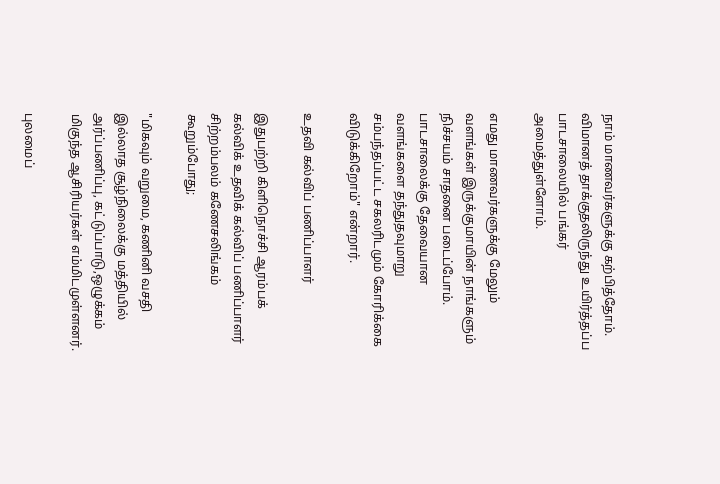நாம் மாணவர்களுக்கு கற்பித்தோம். விமானத் தாக்குதலிருந்து உயிர்த்தப்ப பாடசாலையில் பங்கர் அமைத்துள்ளோம்.

எமது மாணவர்களுக்கு மேலும் வளங்கள் இருக்குமாயின் நாங்களும் நிச்சயம் சாதனை படைப்போம். பாடசாலைக்கு தேவையான வளங்களை தந்துதவுமாறு சம்பந்தப்பட்ட சகலரிடமும் கோரிக்கை விடுக்கிறோம்" என்றார்.

உதவி கல்விப் பணிப்பாளர்

இதுபற்றி கிளிநொச்சி ஆரம்பக் கல்விக் உதவிக் கல்விப் பணிப்பாளர் சிற்றம்பலம் கணேசலிங்கம் கூறும்போது;

"மிகவும் வறுமை, கணினி வசதி இல்லாத சூழ்நிலைக்கு மத்தியில் அர்ப்பணிப்பு, கட்டுப்பாடு,ஒழுக்கம் மிகுந்த ஆசிரியர்கள் எம்மிடமுள்ளனர்.

புலமைப்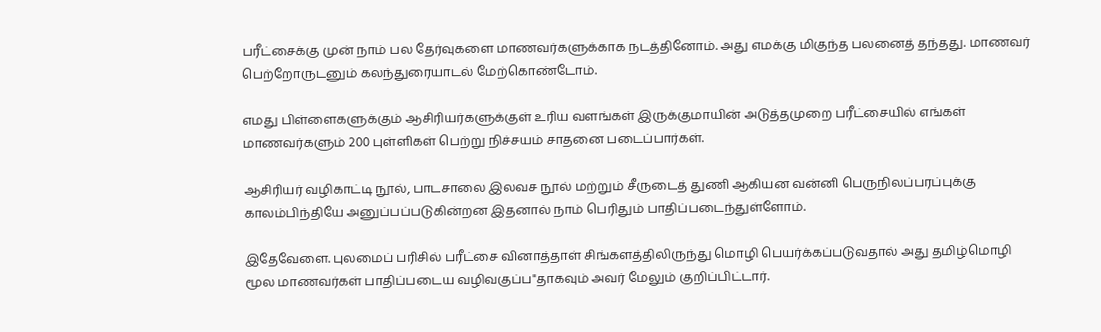பரீட்சைக்கு முன் நாம் பல தேர்வுகளை மாணவர்களுக்காக நடத்தினோம். அது எமக்கு மிகுந்த பலனைத் தந்தது. மாணவர் பெற்றோருடனும் கலந்துரையாடல் மேற்கொண்டோம்.

எமது பிள்ளைகளுக்கும் ஆசிரியர்களுக்குள் உரிய வளங்கள் இருக்குமாயின் அடுத்தமுறை பரீட்சையில் எங்கள் மாணவர்களும் 200 புள்ளிகள் பெற்று நிச்சயம் சாதனை படைப்பார்கள்.

ஆசிரியர் வழிகாட்டி நூல், பாடசாலை இலவச நூல் மற்றும் சீருடைத் துணி ஆகியன வன்னி பெருநிலப்பரப்புக்கு காலம்பிந்தியே அனுப்பப்படுகின்றன இதனால் நாம் பெரிதும் பாதிப்படைந்துள்ளோம்.

இதேவேளை. புலமைப் பரிசில் பரீட்சை வினாத்தாள் சிங்களத்திலிருந்து மொழி பெயர்க்கப்படுவதால் அது தமிழ்மொழி மூல மாணவர்கள் பாதிப்படைய வழிவகுப்ப"தாகவும் அவர் மேலும் குறிப்பிட்டார்.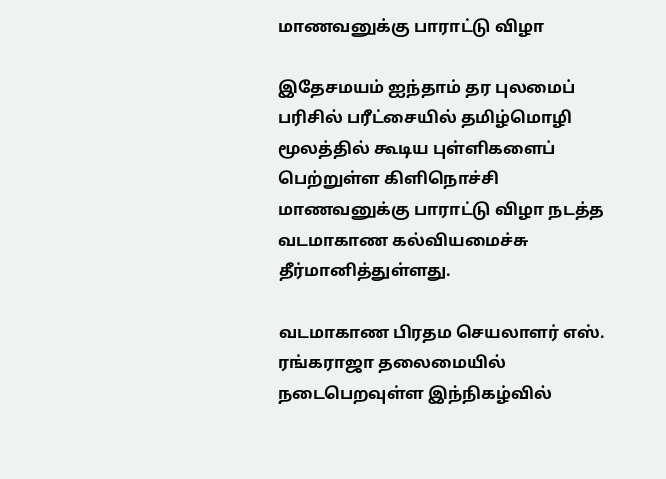மாணவனுக்கு பாராட்டு விழா

இதேசமயம் ஐந்தாம் தர புலமைப் பரிசில் பரீட்சையில் தமிழ்மொழி மூலத்தில் கூடிய புள்ளிகளைப் பெற்றுள்ள கிளிநொச்சி மாணவனுக்கு பாராட்டு விழா நடத்த வடமாகாண கல்வியமைச்சு தீர்மானித்துள்ளது.

வடமாகாண பிரதம செயலாளர் எஸ். ரங்கராஜா தலைமையில் நடைபெறவுள்ள இந்நிகழ்வில்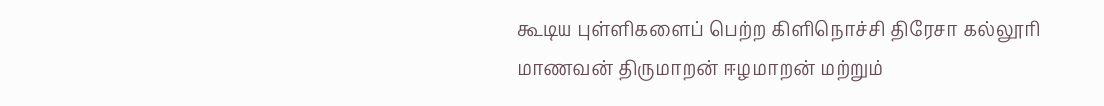கூடிய புள்ளிகளைப் பெற்ற கிளிநொச்சி திரேசா கல்லூரி மாணவன் திருமாறன் ஈழமாறன் மற்றும்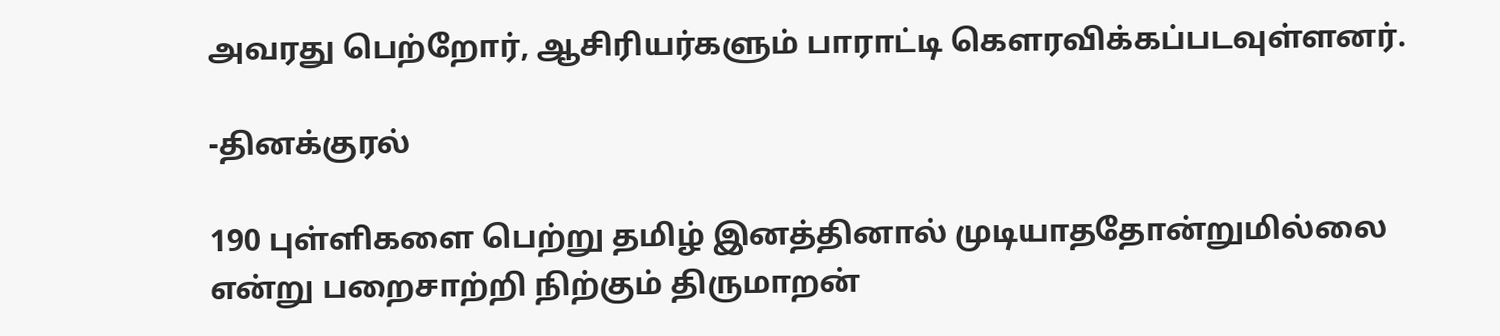அவரது பெற்றோர், ஆசிரியர்களும் பாராட்டி கௌரவிக்கப்படவுள்ளனர்.

-தினக்குரல்

190 புள்ளிகளை பெற்று தமிழ் இனத்தினால் முடியாததோன்றுமில்லை என்று பறைசாற்றி நிற்கும் திருமாறன்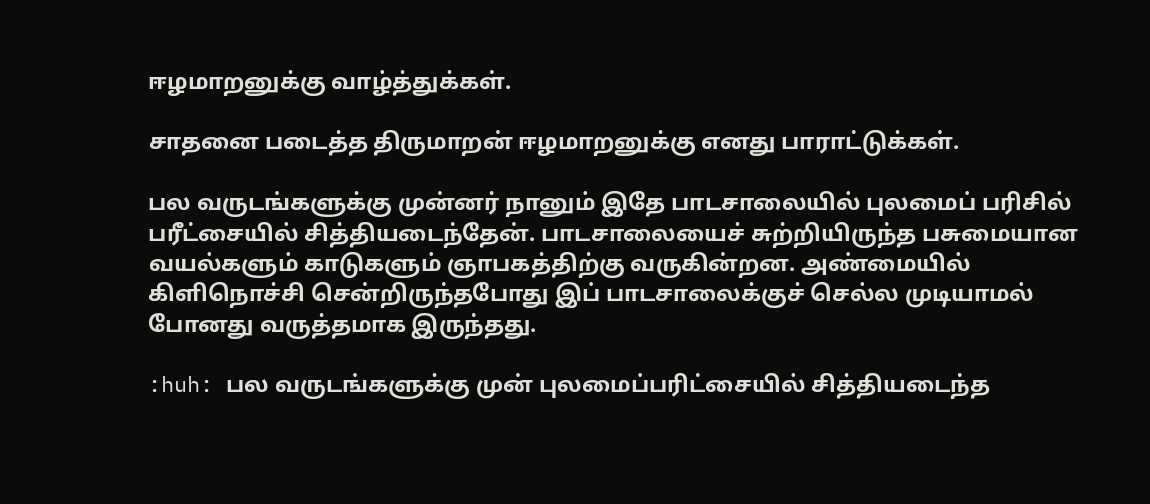ஈழமாறனுக்கு வாழ்த்துக்கள்.

சாதனை படைத்த திருமாறன் ஈழமாறனுக்கு எனது பாராட்டுக்கள்.

பல வருடங்களுக்கு முன்னர் நானும் இதே பாடசாலையில் புலமைப் பரிசில் பரீட்சையில் சித்தியடைந்தேன். பாடசாலையைச் சுற்றியிருந்த பசுமையான வயல்களும் காடுகளும் ஞாபகத்திற்கு வருகின்றன. அண்மையில் கிளிநொச்சி சென்றிருந்தபோது இப் பாடசாலைக்குச் செல்ல முடியாமல் போனது வருத்தமாக இருந்தது.

:huh: பல வருடங்களுக்கு முன் புலமைப்பரிட்சையில் சித்தியடைந்த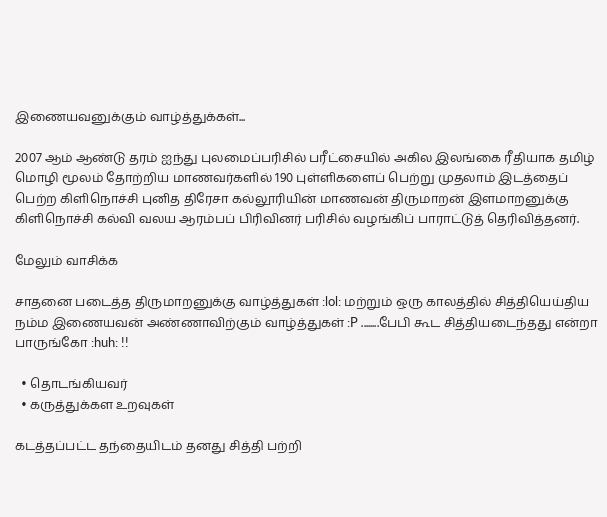இணையவனுக்கும் வாழ்த்துக்கள்...

2007 ஆம் ஆண்டு தரம் ஐந்து புலமைப்பரிசில் பரீட்சையில் அகில இலங்கை ரீதியாக தமிழ் மொழி மூலம் தோற்றிய மாணவர்களில் 190 புள்ளிகளைப் பெற்று முதலாம் இடத்தைப் பெற்ற கிளிநொச்சி புனித திரேசா கல்லூரியின் மாணவன் திருமாறன் இளமாறனுக்கு கிளிநொச்சி கல்வி வலய ஆரம்பப் பிரிவினர் பரிசில் வழங்கிப் பாராட்டுத் தெரிவித்தனர்.

மேலும் வாசிக்க

சாதனை படைத்த திருமாறனுக்கு வாழ்த்துகள் :lol: மற்றும் ஒரு காலத்தில் சித்தியெய்திய நம்ம இணையவன் அண்ணாவிற்கும் வாழ்த்துகள் :P ........பேபி கூட சித்தியடைந்தது என்றா பாருங்கோ :huh: !!

  • தொடங்கியவர்
  • கருத்துக்கள உறவுகள்

கடத்தப்பட்ட தந்தையிடம் தனது சித்தி பற்றி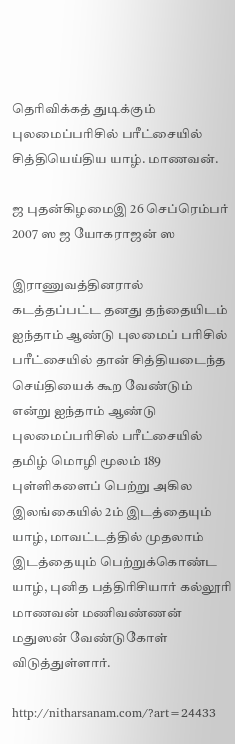தெரிவிக்கத் துடிக்கும் புலமைப்பரிசில் பரீட்சையில் சித்தியெய்திய யாழ். மாணவன்.

ஜ புதன்கிழமைஇ 26 செப்ரெம்பர் 2007 ஸ ஜ யோகராஜன் ஸ

இராணுவத்தினரால் கடத்தப்பட்ட தனது தந்தையிடம் ஐந்தாம் ஆண்டு புலமைப் பரிசில் பரீட்சையில் தான் சித்தியடைந்த செய்தியைக் கூற வேண்டும் என்று ஐந்தாம் ஆண்டு புலமைப்பரிசில் பரீட்சையில் தமிழ் மொழி மூலம் 189 புள்ளிகளைப் பெற்று அகில இலங்கையில் 2ம் இடத்தையும் யாழ், மாவட்டத்தில் முதலாம் இடத்தையும் பெற்றுக்கொண்ட யாழ், புனித பத்திரிசியார் கல்லூரி மாணவன் மணிவண்ணன் மதுஸன் வேண்டுகோள் விடுத்துள்ளார்.

http://nitharsanam.com/?art=24433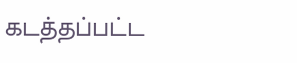கடத்தப்பட்ட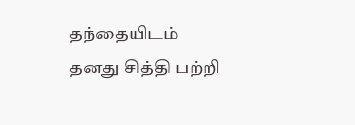தந்தையிடம் தனது சித்தி பற்றி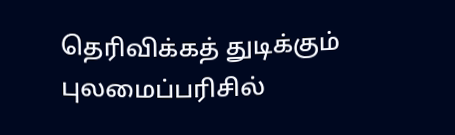தெரிவிக்கத் துடிக்கும் புலமைப்பரிசில்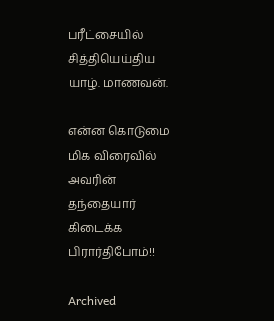பரீட்சையில் சித்தியெய்திய யாழ். மாணவன்.

என்ன கொடுமை மிக விரைவில் அவரின் தந்தையார் கிடைக்க பிரார்திபோம்!!

Archived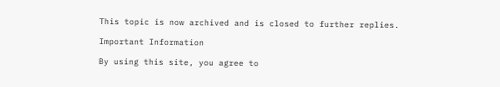This topic is now archived and is closed to further replies.

Important Information

By using this site, you agree to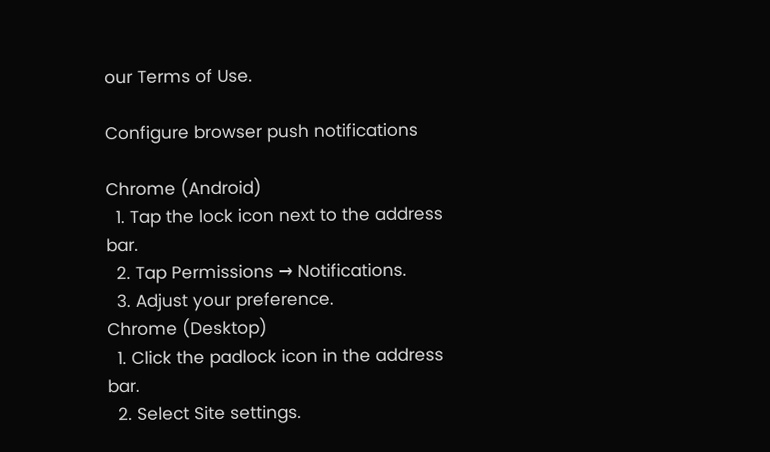our Terms of Use.

Configure browser push notifications

Chrome (Android)
  1. Tap the lock icon next to the address bar.
  2. Tap Permissions → Notifications.
  3. Adjust your preference.
Chrome (Desktop)
  1. Click the padlock icon in the address bar.
  2. Select Site settings.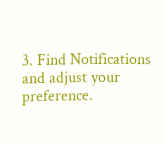3. Find Notifications and adjust your preference.